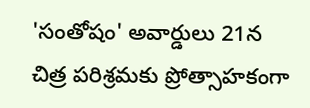'సంతోషం' అవార్డులు 21న
చిత్ర పరిశ్రమకు ప్రోత్సాహకంగా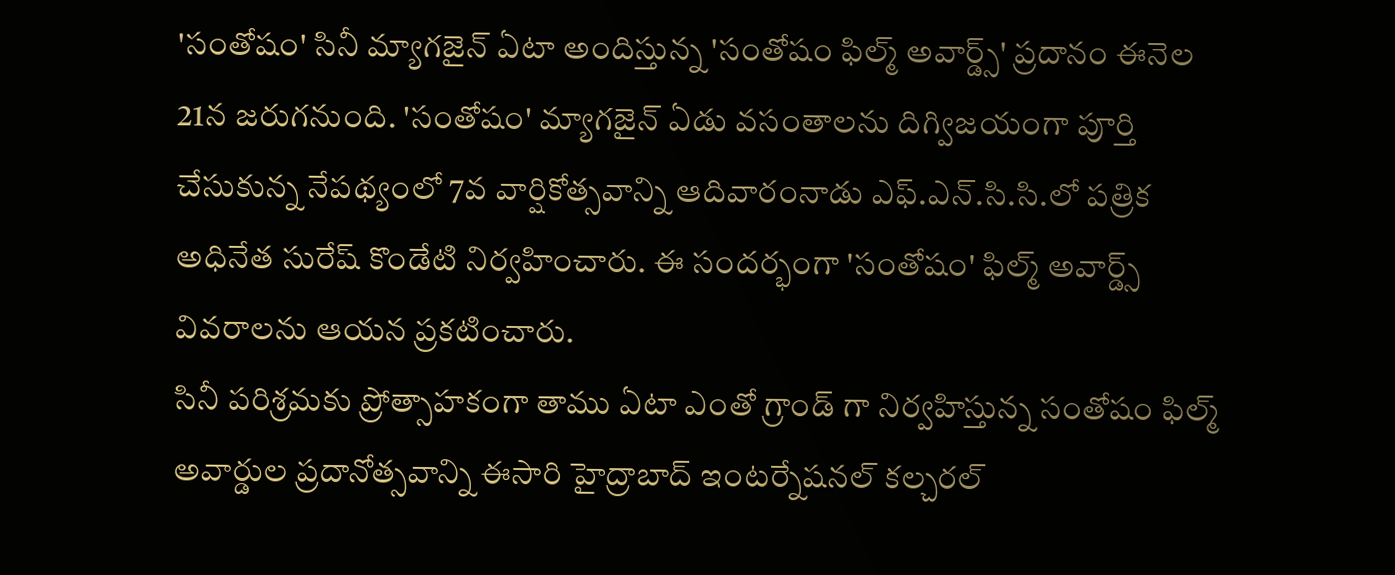'సంతోషం' సినీ మ్యాగజైన్ ఏటా అందిస్తున్న 'సంతోషం ఫిల్మ్ అవార్డ్స్' ప్రదానం ఈనెల 21న జరుగనుంది. 'సంతోషం' మ్యాగజైన్ ఏడు వసంతాలను దిగ్విజయంగా పూర్తి చేసుకున్న నేపథ్యంలో 7వ వార్షికోత్సవాన్ని ఆదివారంనాడు ఎఫ్.ఎన్.సి.సి.లో పత్రిక అధినేత సురేష్ కొండేటి నిర్వహించారు. ఈ సందర్భంగా 'సంతోషం' ఫిల్మ్ అవార్డ్స్ వివరాలను ఆయన ప్రకటించారు.
సినీ పరిశ్రమకు ప్రోత్సాహకంగా తాము ఏటా ఎంతో గ్రాండ్ గా నిర్వహిస్తున్న సంతోషం ఫిల్మ్ అవార్డుల ప్రదానోత్సవాన్ని ఈసారి హైద్రాబాద్ ఇంటర్నేషనల్ కల్చరల్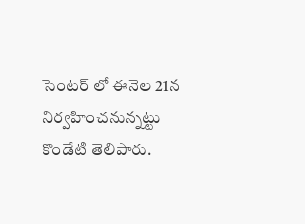సెంటర్ లో ఈనెల 21న నిర్వహించనున్నట్టు కొండేటి తెలిపారు.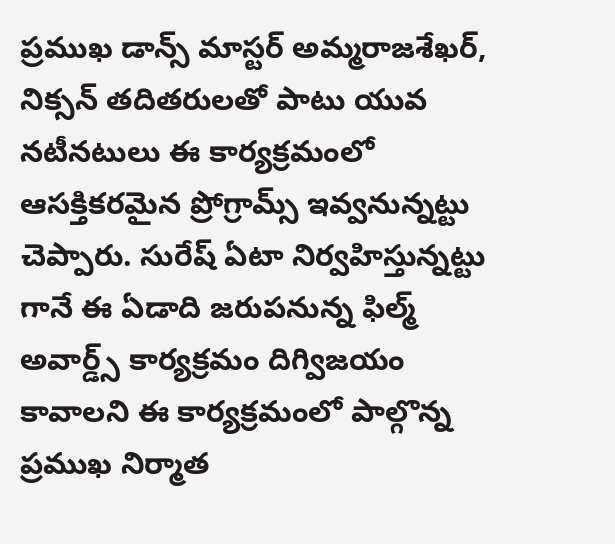ప్రముఖ డాన్స్ మాస్టర్ అమ్మరాజశేఖర్, నిక్సన్ తదితరులతో పాటు యువ నటీనటులు ఈ కార్యక్రమంలో ఆసక్తికరమైన ప్రోగ్రామ్స్ ఇవ్వనున్నట్టు చెప్పారు. సురేష్ ఏటా నిర్వహిస్తున్నట్టు గానే ఈ ఏడాది జరుపనున్న ఫిల్మ్ అవార్డ్స్ కార్యక్రమం దిగ్విజయం కావాలని ఈ కార్యక్రమంలో పాల్గొన్న ప్రముఖ నిర్మాత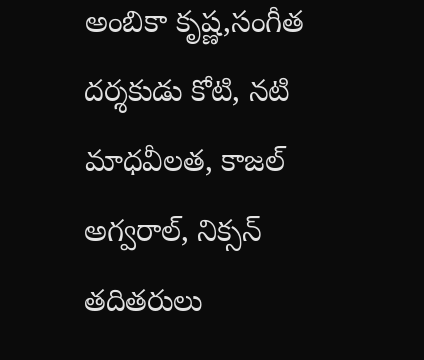అంబికా కృష్ణ,సంగీత దర్శకుడు కోటి, నటి మాధవీలత, కాజల్ అగ్వరాల్, నిక్సన్ తదితరులు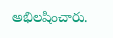అభిలషించారు.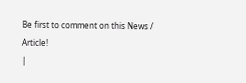Be first to comment on this News / Article!
|